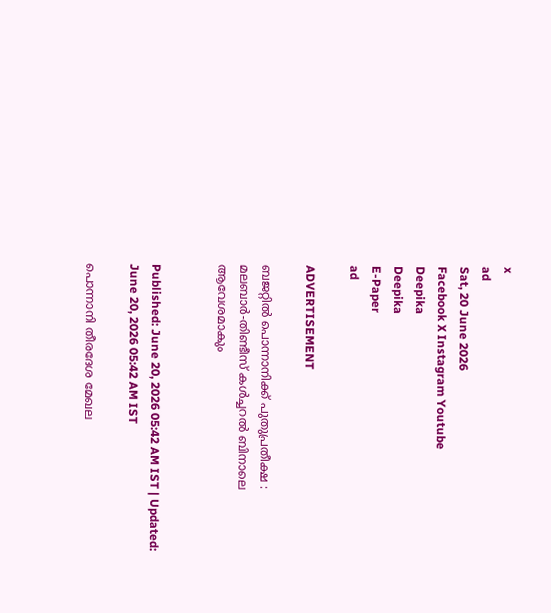x
ad
Sat, 20 June 2026
Facebook X Instagram Youtube
Deepika
Deepika
E-Paper
ad

ADVERTISEMENT

ബജറ്റില്‍ പൊന്നാനിക്ക് പുതുപ്രതീക്ഷ : മലബാര്‍-തിണ്ടീസ് കള്‍ച്ചറല്‍ ബിനാലെ ആവേശമാകും


Published: June 20, 2026 05:42 AM IST | Updated: June 20, 2026 05:42 AM IST

പൊന്നാനി തീരദേശ മേഖല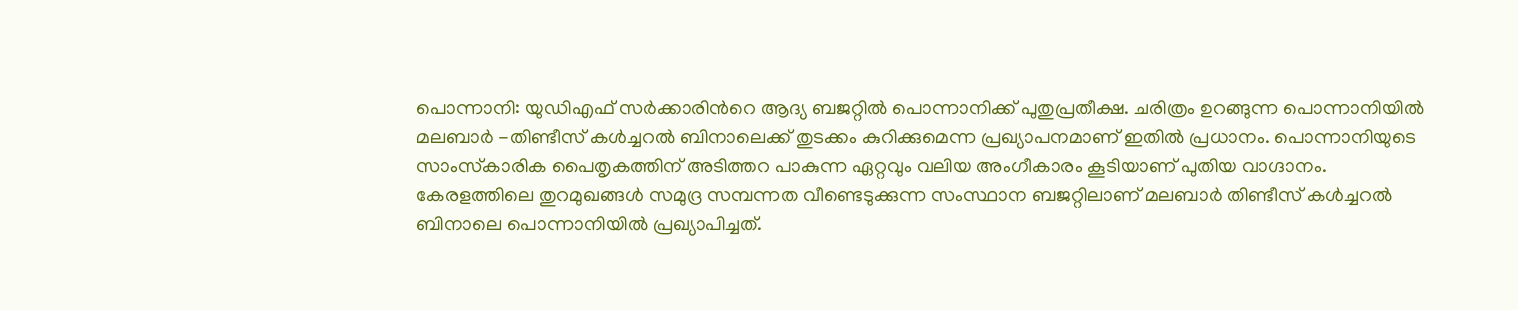പൊന്നാനി: യുഡിഎഫ് സര്‍ക്കാരിന്‍റെ ആദ്യ ബജറ്റില്‍ പൊന്നാനിക്ക് പുതുപ്രതീക്ഷ. ചരിത്രം ഉറങ്ങുന്ന പൊന്നാനിയില്‍ മലബാര്‍ -തിണ്ടീസ് കള്‍ച്ചറല്‍ ബിനാലെക്ക് തുടക്കം കുറിക്കുമെന്ന പ്രഖ്യാപനമാണ് ഇതില്‍ പ്രധാനം. പൊന്നാനിയുടെ സാംസ്‌കാരിക പൈതൃകത്തിന് അടിത്തറ പാകുന്ന ഏറ്റവും വലിയ അംഗീകാരം കൂടിയാണ് പുതിയ വാഗ്ദാനം.
കേരളത്തിലെ തുറമുഖങ്ങള്‍ സമുദ്ര സമ്പന്നത വീണ്ടെടുക്കുന്ന സംസ്ഥാന ബജറ്റിലാണ് മലബാര്‍ തിണ്ടീസ് കള്‍ച്ചറല്‍ ബിനാലെ പൊന്നാനിയില്‍ പ്രഖ്യാപിച്ചത്.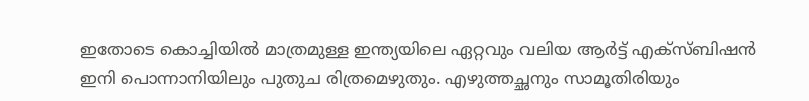ഇതോടെ കൊച്ചിയില്‍ മാത്രമുള്ള ഇന്ത്യയിലെ ഏറ്റവും വലിയ ആര്‍ട്ട് എക്‌സ്ബിഷന്‍ ഇനി പൊന്നാനിയിലും പുതുച രിത്രമെഴുതും. എഴുത്തച്ഛനും സാമൂതിരിയും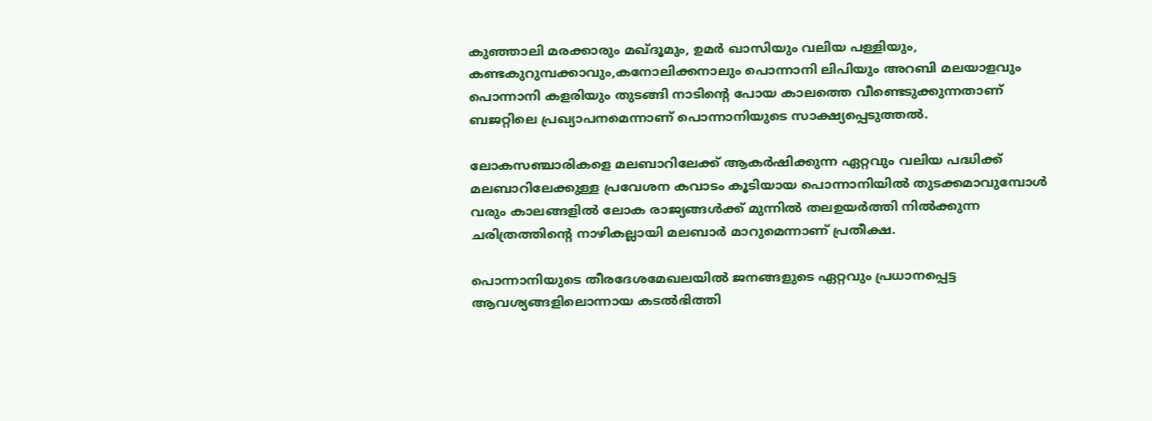കുഞ്ഞാലി മരക്കാരും മഖ്ദൂമും, ഉമര്‍ ഖാസിയും വലിയ പള്ളിയും, കണ്ടകുറുമ്പക്കാവും,കനോലിക്കനാലും പൊന്നാനി ലിപിയും അറബി മലയാളവും പൊന്നാനി കളരിയും തുടങ്ങി നാടിന്‍റെ പോയ കാലത്തെ വീണ്ടെടുക്കുന്നതാണ് ബജറ്റിലെ പ്രഖ്യാപനമെന്നാണ് പൊന്നാനിയുടെ സാക്ഷ്യപ്പെടുത്തല്‍.

ലോകസഞ്ചാരികളെ മലബാറിലേക്ക് ആകര്‍ഷിക്കുന്ന ഏറ്റവും വലിയ പദ്ധിക്ക് മലബാറിലേക്കുള്ള പ്രവേശന കവാടം കൂടിയായ പൊന്നാനിയില്‍ തുടക്കമാവുമ്പോള്‍ വരും കാലങ്ങളില്‍ ലോക രാജ്യങ്ങള്‍ക്ക് മുന്നില്‍ തലഉയര്‍ത്തി നില്‍ക്കുന്ന ചരിത്രത്തിന്‍റെ നാഴികല്ലായി മലബാര്‍ മാറുമെന്നാണ് പ്രതീക്ഷ.

പൊന്നാനിയുടെ തീരദേശമേഖലയില്‍ ജനങ്ങളുടെ ഏറ്റവും പ്രധാനപ്പെട്ട ആവശ്യങ്ങളിലൊന്നായ കടല്‍ഭിത്തി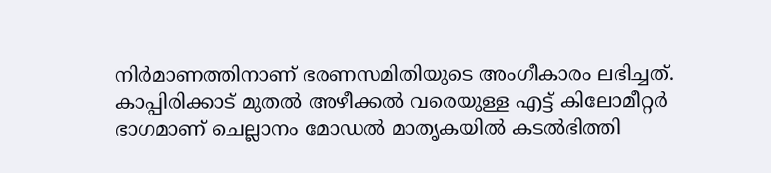നിര്‍മാണത്തിനാണ് ഭരണസമിതിയുടെ അംഗീകാരം ലഭിച്ചത്. കാപ്പിരിക്കാട് മുതല്‍ അഴീക്കല്‍ വരെയുള്ള എട്ട് കിലോമീറ്റര്‍ ഭാഗമാണ് ചെല്ലാനം മോഡല്‍ മാതൃകയില്‍ കടല്‍ഭിത്തി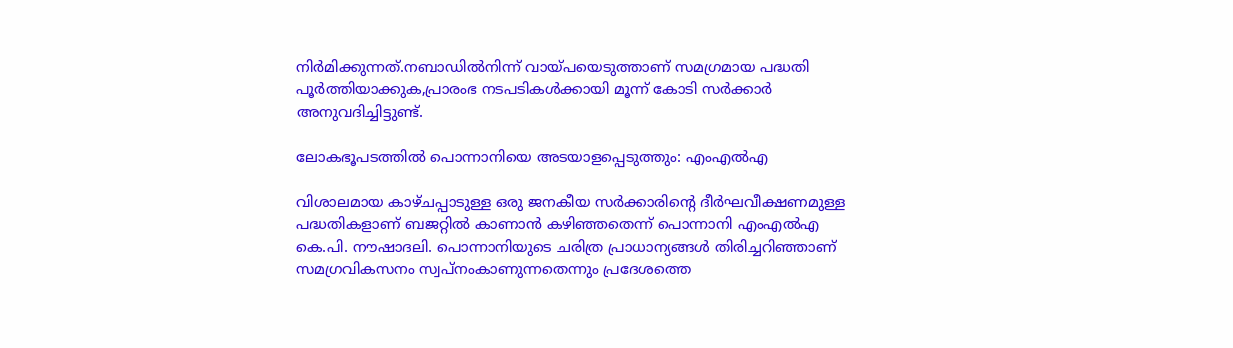നിര്‍മിക്കുന്നത്.നബാഡില്‍നിന്ന് വായ്പയെടുത്താണ് സമഗ്രമായ പദ്ധതി പൂര്‍ത്തിയാക്കുക,പ്രാരംഭ നടപടികള്‍ക്കായി മൂന്ന് കോടി സര്‍ക്കാര്‍ അനുവദിച്ചിട്ടുണ്ട്.

ലോകഭൂപടത്തില്‍ പൊന്നാനിയെ അടയാളപ്പെടുത്തും: എംഎല്‍എ

വിശാലമായ കാഴ്ചപ്പാടുള്ള ഒരു ജനകീയ സര്‍ക്കാരിന്റെ ദീര്‍ഘവീക്ഷണമുള്ള പദ്ധതികളാണ് ബജറ്റില്‍ കാണാന്‍ കഴിഞ്ഞതെന്ന് പൊന്നാനി എംഎല്‍എ കെ.പി. നൗഷാദലി. പൊന്നാനിയുടെ ചരിത്ര പ്രാധാന്യങ്ങള്‍ തിരിച്ചറിഞ്ഞാണ് സമഗ്രവികസനം സ്വപ്നംകാണുന്നതെന്നും പ്രദേശത്തെ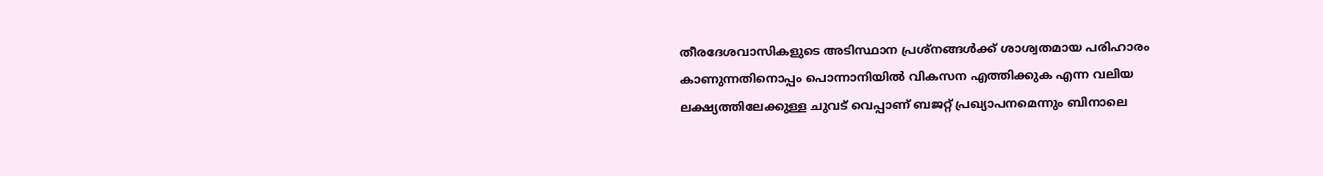തീരദേശവാസികളുടെ അടിസ്ഥാന പ്രശ്‌നങ്ങള്‍ക്ക് ശാശ്വതമായ പരിഹാരം കാണുന്നതിനൊപ്പം പൊന്നാനിയില്‍ വികസന എത്തിക്കുക എന്ന വലിയ ലക്ഷ്യത്തിലേക്കുള്ള ചുവട് വെപ്പാണ് ബജറ്റ് പ്രഖ്യാപനമെന്നും ബിനാലെ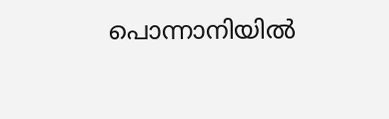പൊന്നാനിയില്‍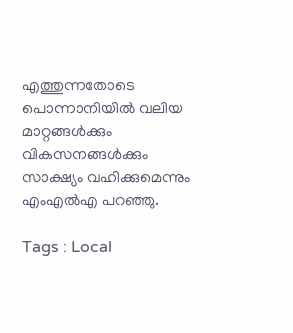എത്തുന്നതോടെ പൊന്നാനിയില്‍ വലിയ മാറ്റങ്ങള്‍ക്കും വികസനങ്ങള്‍ക്കും സാക്ഷ്യം വഹിക്കുമെന്നും എംഎല്‍എ പറഞ്ഞു.

Tags : Local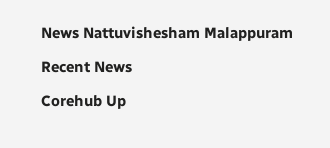News Nattuvishesham Malappuram

Recent News

Corehub Up